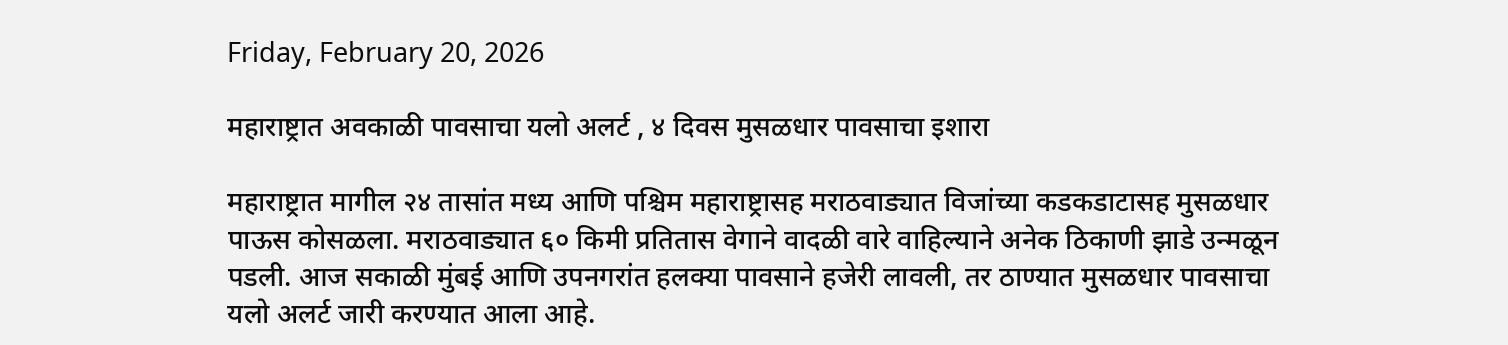Friday, February 20, 2026

महाराष्ट्रात अवकाळी पावसाचा यलो अलर्ट , ४ दिवस मुसळधार पावसाचा इशारा

महाराष्ट्रात मागील २४ तासांत मध्य आणि पश्चिम महाराष्ट्रासह मराठवाड्यात विजांच्या कडकडाटासह मुसळधार पाऊस कोसळला. मराठवाड्यात ६० किमी प्रतितास वेगाने वादळी वारे वाहिल्याने अनेक ठिकाणी झाडे उन्मळून पडली. आज सकाळी मुंबई आणि उपनगरांत हलक्या पावसाने हजेरी लावली, तर ठाण्यात मुसळधार पावसाचा यलो अलर्ट जारी करण्यात आला आहे.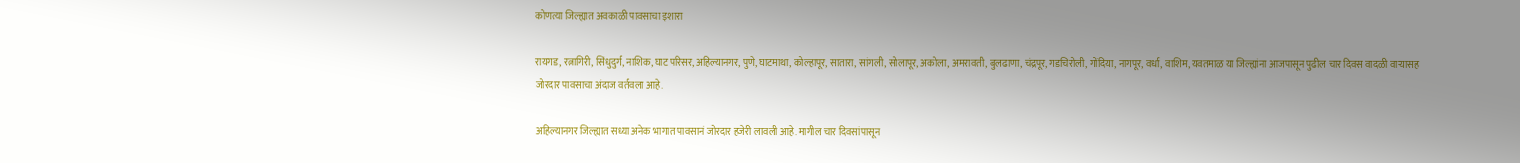कोणत्या जिल्ह्यात अवकाळी पावसाचा इशारा

रायगड, रत्नागिरी, सिंधुदुर्ग, नाशिक, घाट परिसर, अहिल्यानगर, पुणे, घाटमाथा, कोल्हापूर, सातारा, सांगली, सोलापूर, अकोला, अमरावती, बुलढाणा, चंद्रपूर, गडचिरोली, गोंदिया, नागपूर, वर्धा, वाशिम, यवतमाळ या जिल्ह्यांना आजपासून पुढील चार दिवस वादळी वाऱ्यासह जोरदार पावसाचा अंदाज वर्तवला आहे.

अहिल्यानगर जिल्ह्यात सध्या अनेक भागात पावसानं जोरदार हजेरी लावली आहे. मागील चार दिवसांपासून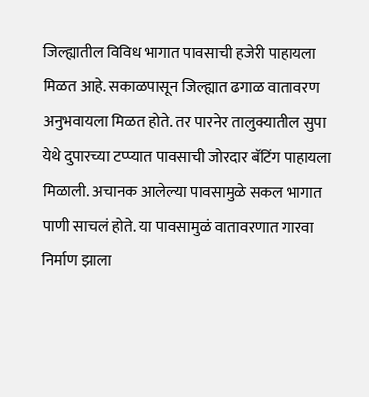जिल्ह्यातील विविध भागात पावसाची हजेरी पाहायला मिळत आहे. सकाळपासून जिल्ह्यात ढगाळ वातावरण अनुभवायला मिळत होते. तर पारनेर तालुक्यातील सुपा येथे दुपारच्या टप्प्यात पावसाची जोरदार बॅटिंग पाहायला मिळाली. अचानक आलेल्या पावसामुळे सकल भागात पाणी साचलं होते. या पावसामुळं वातावरणात गारवा निर्माण झाला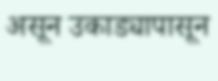असून उकाड्यापासून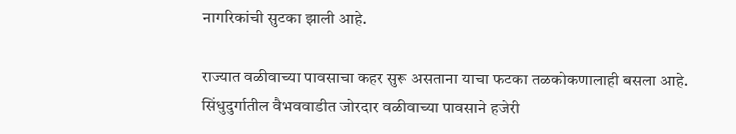नागरिकांची सुटका झाली आहे.

राज्यात वळीवाच्या पावसाचा कहर सुरू असताना याचा फटका तळकोकणालाही बसला आहे. सिंधुदुर्गातील वैभववाडीत जोरदार वळीवाच्या पावसाने हजेरी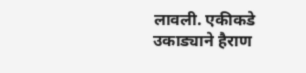लावली. एकीकडे उकाड्याने हैराण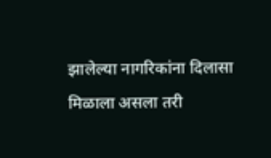झालेल्या नागरिकांना दिलासा मिळाला असला तरी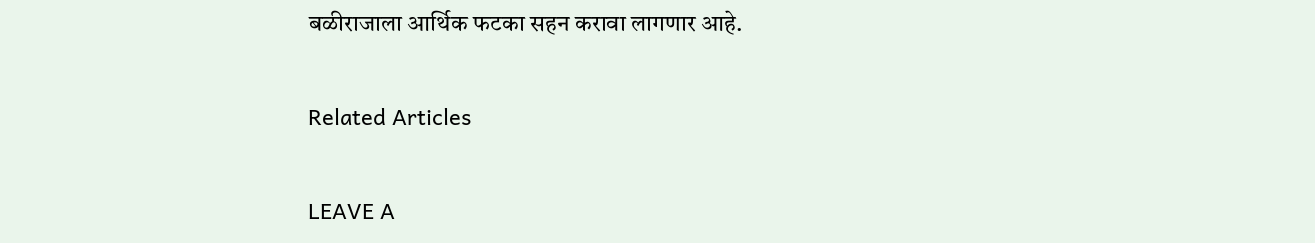बळीराजाला आर्थिक फटका सहन करावा लागणार आहे.

Related Articles

LEAVE A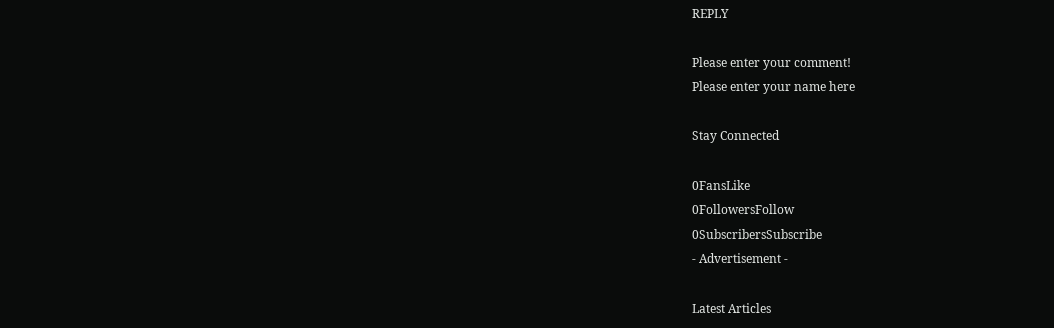REPLY

Please enter your comment!
Please enter your name here

Stay Connected

0FansLike
0FollowersFollow
0SubscribersSubscribe
- Advertisement -

Latest Articles